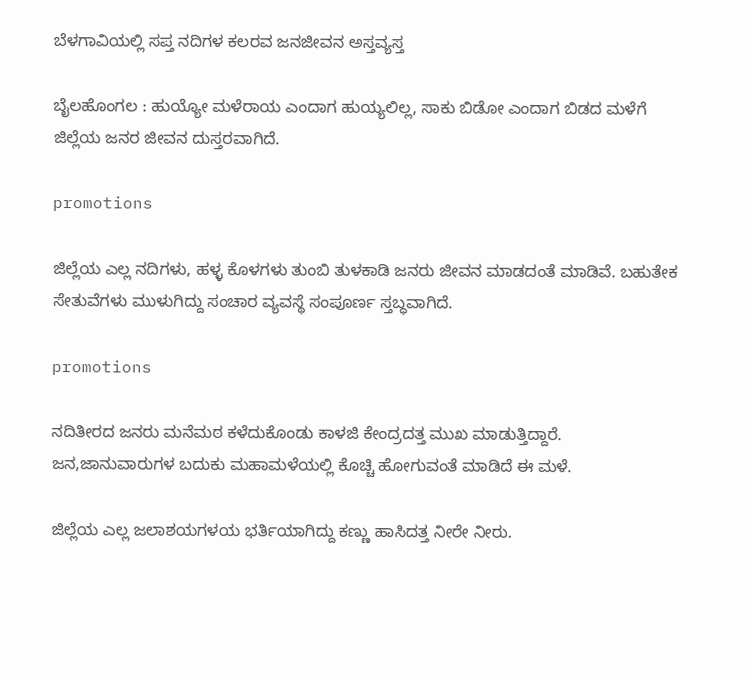ಬೆಳಗಾವಿಯಲ್ಲಿ ಸಪ್ತ ನದಿಗಳ ಕಲರವ ಜನಜೀವನ ಅಸ್ತವ್ಯಸ್ತ

ಬೈಲಹೊಂಗಲ : ಹುಯ್ಯೋ ಮಳೆರಾಯ ಎಂದಾಗ ಹುಯ್ಯಲಿಲ್ಲ, ಸಾಕು ಬಿಡೋ ಎಂದಾಗ ಬಿಡದ ಮಳೆಗೆ ಜಿಲ್ಲೆಯ ಜನರ ಜೀವನ ದುಸ್ತರವಾಗಿದೆ.

promotions

ಜಿಲ್ಲೆಯ ಎಲ್ಲ ನದಿಗಳು, ಹಳ್ಳ ಕೊಳಗಳು ತುಂಬಿ ತುಳಕಾಡಿ ಜನರು ಜೀವನ ಮಾಡದಂತೆ ಮಾಡಿವೆ. ಬಹುತೇಕ ಸೇತುವೆಗಳು ಮುಳುಗಿದ್ದು ಸಂಚಾರ ವ್ಯವಸ್ಥೆ ಸಂಪೂರ್ಣ ಸ್ತಬ್ಧವಾಗಿದೆ.

promotions

ನದಿತೀರದ ಜನರು ಮನೆಮಠ ಕಳೆದುಕೊಂಡು ಕಾಳಜಿ ಕೇಂದ್ರದತ್ತ ಮುಖ ಮಾಡುತ್ತಿದ್ದಾರೆ. ಜನ,ಜಾನುವಾರುಗಳ ಬದುಕು ಮಹಾಮಳೆಯಲ್ಲಿ ಕೊಚ್ಚಿ ಹೋಗುವಂತೆ ಮಾಡಿದೆ ಈ ಮಳೆ.

ಜಿಲ್ಲೆಯ ಎಲ್ಲ ಜಲಾಶಯಗಳಯ ಭರ್ತಿಯಾಗಿದ್ದು ಕಣ್ಣು ಹಾಸಿದತ್ತ ನೀರೇ ನೀರು.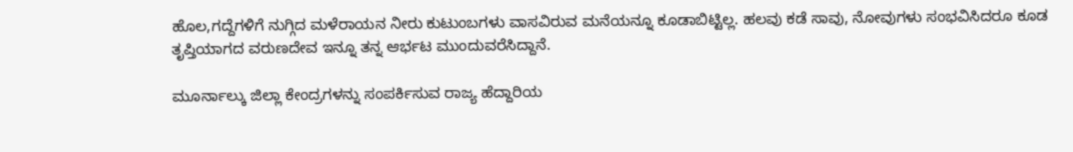ಹೊಲ,ಗದ್ದೆಗಳಿಗೆ ನುಗ್ಗಿದ ಮಳೆರಾಯನ ನೀರು ಕುಟುಂಬಗಳು ವಾಸವಿರುವ ಮನೆಯನ್ನೂ ಕೂಡಾ‌ಬಿಟ್ಟಿಲ್ಲ. ಹಲವು ಕಡೆ ಸಾವು, ನೋವುಗಳು ಸಂಭವಿಸಿದರೂ ಕೂಡ ತೃಪ್ತಿಯಾಗದ ವರುಣದೇವ ಇನ್ನೂ ತನ್ನ ಆರ್ಭಟ ಮುಂದುವರೆಸಿದ್ದಾನೆ.

ಮೂರ್ನಾಲ್ಕು ಜಿಲ್ಲಾ ಕೇಂದ್ರಗಳನ್ನು ಸಂಪರ್ಕಿಸುವ ರಾಜ್ಯ ಹೆದ್ದಾರಿಯ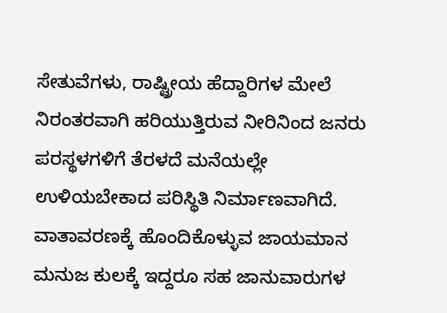ಸೇತುವೆಗಳು, ರಾಷ್ಟ್ರೀಯ ಹೆದ್ದಾರಿಗಳ ಮೇಲೆ ನಿರಂತರವಾಗಿ ಹರಿಯುತ್ತಿರುವ ನೀರಿನಿಂದ ಜನರು ಪರಸ್ಥಳಗಳಿಗೆ ತೆರಳದೆ ಮನೆಯಲ್ಲೇ ಉಳಿಯಬೇಕಾದ ಪರಿಸ್ಥಿತಿ ನಿರ್ಮಾಣವಾಗಿದೆ. ವಾತಾವರಣಕ್ಕೆ ಹೊಂದಿಕೊಳ್ಳುವ ಜಾಯಮಾನ ಮನುಜ ಕುಲಕ್ಕೆ ಇದ್ದರೂ ಸಹ ಜಾನುವಾರುಗಳ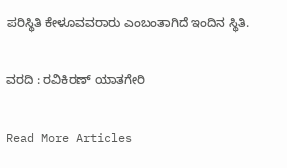ಪರಿಸ್ಥಿತಿ ಕೇಳೂವವರಾರು ಎಂಬಂತಾಗಿದೆ ಇಂದಿನ ಸ್ಥಿತಿ.

ವರದಿ : ರವಿಕಿರಣ್ ಯಾತಗೇರಿ

Read More Articles